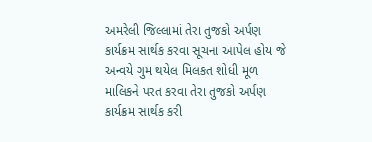અમરેલી જિલ્લામાં તેરા તુજકો અર્પણ કાર્યક્રમ સાર્થક કરવા સૂચના આપેલ હોય જે અન્વયે ગુમ થયેલ મિલકત શોધી મૂળ માલિકને પરત કરવા તેરા તુજકો અર્પણ કાર્યક્રમ સાર્થક કરી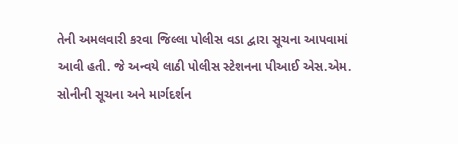તેની અમલવારી કરવા જિલ્લા પોલીસ વડા દ્વારા સૂચના આપવામાં આવી હતી. જે અન્વયે લાઠી પોલીસ સ્ટેશનના પીઆઈ એસ.એમ. સોનીની સૂચના અને માર્ગદર્શન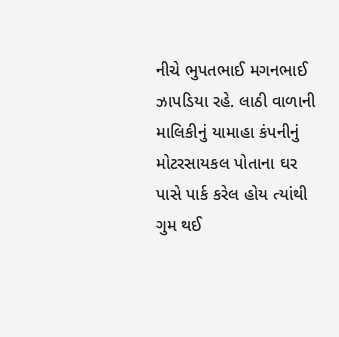નીચે ભુપતભાઈ મગનભાઈ ઝાપડિયા રહે. લાઠી વાળાની માલિકીનું યામાહા કંપનીનું મોટરસાયકલ પોતાના ઘર પાસે પાર્ક કરેલ હોય ત્યાંથી ગુમ થઈ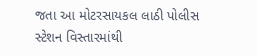જતા આ મોટરસાયકલ લાઠી પોલીસ સ્ટેશન વિસ્તારમાંથી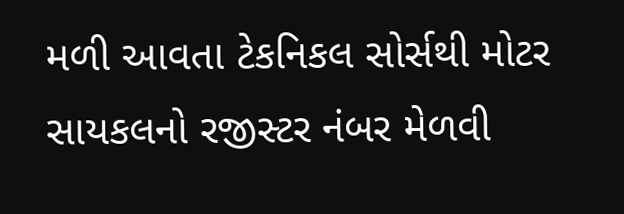મળી આવતા ટેકનિકલ સોર્સથી મોટર સાયકલનો રજીસ્ટર નંબર મેળવી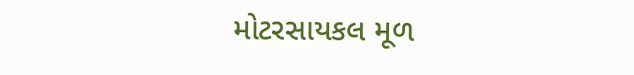મોટરસાયકલ મૂળ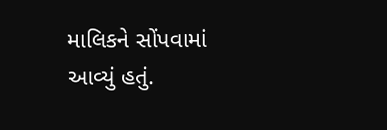માલિકને સોંપવામાં આવ્યું હતું.